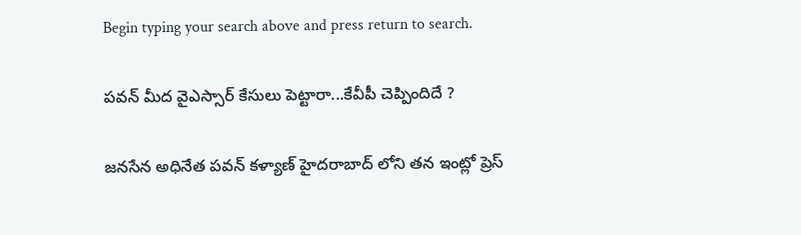Begin typing your search above and press return to search.

పవన్ మీద వైఎస్సార్ కేసులు పెట్టారా...కేవీపీ చెప్పిందిదే ?

జనసేన అధినేత పవన్ కళ్యాణ్ హైదరాబాద్ లోని తన ఇంట్లో ప్రెస్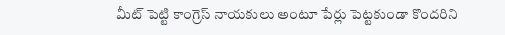మీట్ పెట్టి కాంగ్రెస్ నాయకులు అంటూ పేర్లు పెట్టకుండా కొందరిని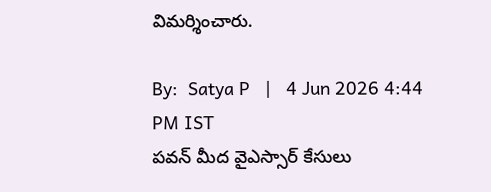విమర్శించారు.

By:  Satya P   |   4 Jun 2026 4:44 PM IST
పవన్ మీద వైఎస్సార్ కేసులు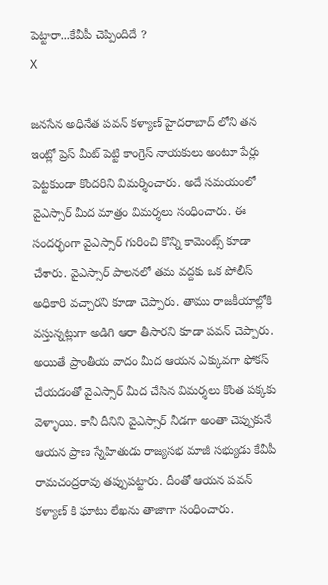పెట్టారా...కేవీపీ చెప్పిందిదే ?
X

జనసేన అధినేత పవన్ కళ్యాణ్ హైదరాబాద్ లోని తన ఇంట్లో ప్రెస్ మీట్ పెట్టి కాంగ్రెస్ నాయకులు అంటూ పేర్లు పెట్టకుండా కొందరిని విమర్శించారు. అదే సమయంలో వైఎస్సార్ మీద మాత్రం విమర్శలు సంధించారు. ఈ సందర్భంగా వైఎస్సార్ గురించి కొన్ని కామెంట్స్ కూడా చేశారు. వైఎస్సార్ పాలనలో తమ వద్దకు ఒక పోలీస్ అధికారి వచ్చారని కూడా చెప్పారు. తాము రాజకీయాల్లోకి వస్తున్నట్లుగా అడిగి ఆరా తీసారని కూడా పవన్ చెప్పారు. అయితే ప్రాంతీయ వాదం మీద ఆయన ఎక్కువగా ఫోకస్ చేయడంతో వైఎస్సార్ మీద చేసిన విమర్శలు కొంత పక్కకు వెళ్ళాయి. కానీ దీనిని వైఎస్సార్ నీడగా అంతా చెప్పుకునే ఆయన ప్రాణ స్నేహితుడు రాజ్యసభ మాజీ సభ్యుడు కేవీపీ రామచంద్రరావు తప్పుపట్టారు. దీంతో ఆయన పవన్ కళ్యాణ్ కి ఘాటు లేఖను తాజాగా సంధించారు.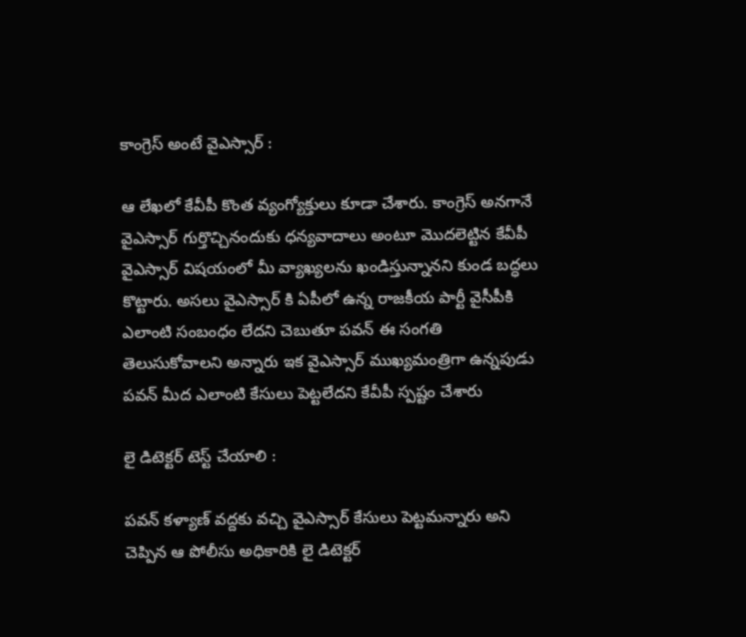కాంగ్రెస్ అంటే వైఎస్సార్ :

ఆ లేఖలో కేవీపీ కొంత వ్యంగ్యోక్తులు కూడా చేశారు. కాంగ్రెస్ అనగానే వైఎస్సార్ గుర్తొచ్చినందుకు ధన్యవాదాలు అంటూ మొదలెట్టిన కేవీపీ వైఎస్సార్ విషయంలో మీ వ్యాఖ్యలను ఖండిస్తున్నానని కుండ బద్ధలు కొట్టారు. అసలు వైఎస్సార్ కి ఏపీలో ఉన్న రాజకీయ పార్టీ వైసీపీకి ఎలాంటి సంబంధం లేదని చెబుతూ పవన్ ఈ సంగతి తెలుసుకోవాలని అన్నారు ఇక వైఎస్సార్ ముఖ్యమంత్రిగా ఉన్నపుడు పవన్ మీద ఎలాంటి కేసులు పెట్టలేదని కేవీపీ స్పష్టం చేశారు

లై డిటెక్టర్‌ టెస్ట్‌ చేయాలి :

పవన్ కళ్యాణ్ వద్దకు వచ్చి వైఎస్సార్ కేసులు పెట్టమన్నారు అని చెప్పిన ఆ పోలీసు అధికారికి లై డిటెక్టర్‌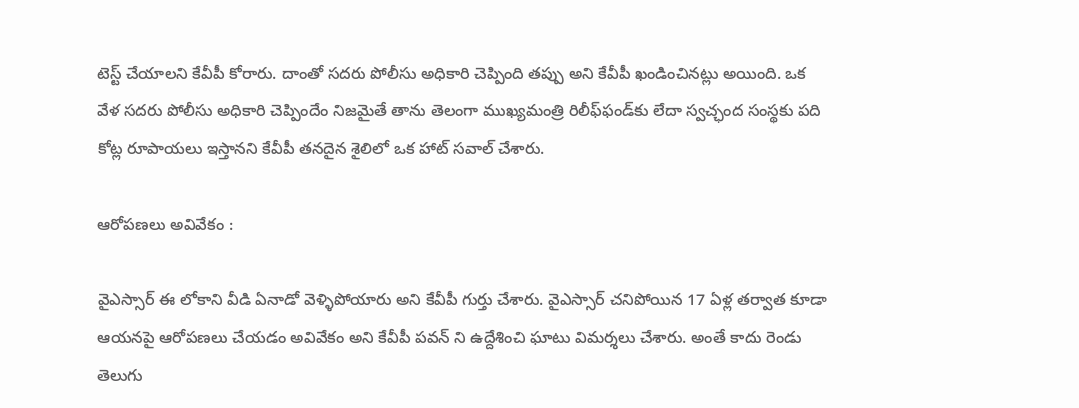టెస్ట్‌ చేయాలని కేవీపీ కోరారు. దాంతో సదరు పోలీసు అధికారి చెప్పింది తప్పు అని కేవీపీ ఖండించినట్లు అయింది. ఒక వేళ సదరు పోలీసు అధికారి చెప్పిందేం నిజమైతే తాను తెలంగా ముఖ్యమంత్రి రిలీఫ్‌ఫండ్‌కు లేదా స్వచ్ఛంద సంస్థకు పది కోట్ల రూపాయలు ఇస్తానని కేవీపీ తనదైన శైలిలో ఒక హాట్ సవాల్ చేశారు.

ఆరోపణలు అవివేకం :

వైఎస్సార్ ఈ లోకాని వీడి ఏనాడో వెళ్ళిపోయారు అని కేవీపీ గుర్తు చేశారు. వైఎస్సార్ చనిపోయిన 17 ఏళ్ల తర్వాత కూడా ఆయనపై ఆరోపణలు చేయడం అవివేకం అని కేవీపీ పవన్ ని ఉద్దేశించి ఘాటు విమర్శలు చేశారు. అంతే కాదు రెండు తెలుగు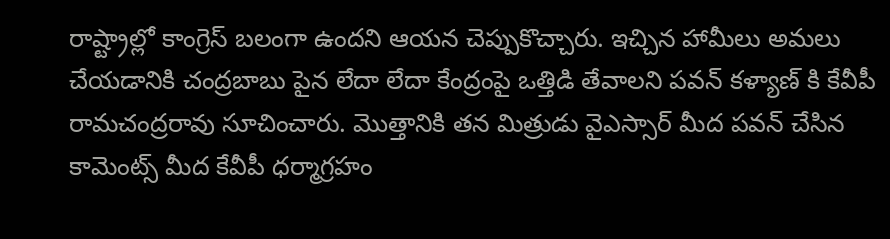రాష్ట్రాల్లో కాంగ్రెస్ బలంగా ఉందని ఆయన చెప్పుకొచ్చారు. ఇచ్చిన హామీలు అమలు చేయడానికి చంద్రబాబు పైన లేదా లేదా కేంద్రంపై ఒత్తిడి తేవాలని పవన్ కళ్యాణ్ కి కేవీపీ రామచంద్రరావు సూచించారు. మొత్తానికి తన మిత్రుడు వైఎస్సార్ మీద పవన్ చేసిన కామెంట్స్ మీద కేవీపీ ధర్మాగ్రహం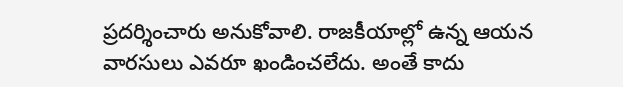ప్రదర్శించారు అనుకోవాలి. రాజకీయాల్లో ఉన్న ఆయన వారసులు ఎవరూ ఖండించలేదు. అంతే కాదు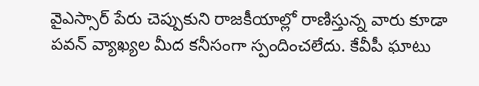వైఎస్సార్ పేరు చెప్పుకుని రాజకీయాల్లో రాణిస్తున్న వారు కూడా పవన్ వ్యాఖ్యల మీద కనీసంగా స్పందించలేదు. కేవీపీ ఘాటు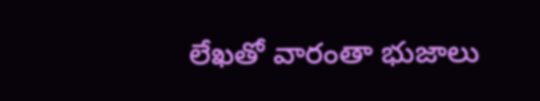లేఖతో వారంతా భుజాలు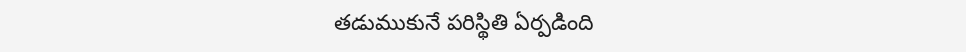తడుముకునే పరిస్థితి ఏర్పడింది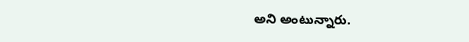అని అంటున్నారు.